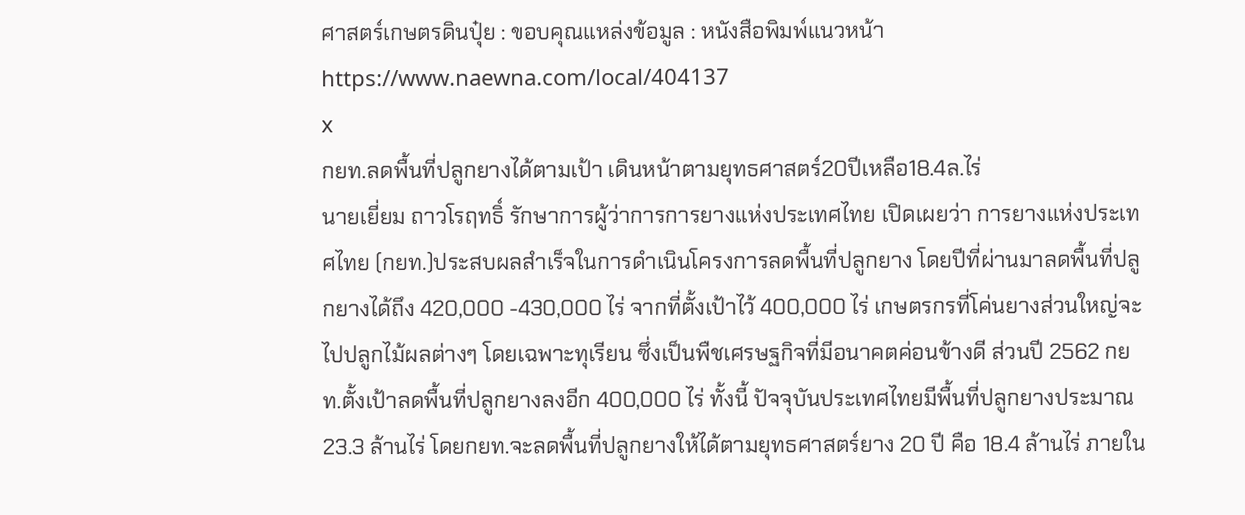ศาสตร์เกษตรดินปุ๋ย : ขอบคุณแหล่งข้อมูล : หนังสือพิมพ์แนวหน้า
https://www.naewna.com/local/404137
x
กยท.ลดพื้นที่ปลูกยางได้ตามเป้า เดินหน้าตามยุทธศาสตร์20ปีเหลือ18.4ล.ไร่
นายเยี่ยม ถาวโรฤทธิ์ รักษาการผู้ว่าการการยางแห่งประเทศไทย เปิดเผยว่า การยางแห่งประเทศไทย (กยท.)ประสบผลสำเร็จในการดำเนินโครงการลดพื้นที่ปลูกยาง โดยปีที่ผ่านมาลดพื้นที่ปลูกยางได้ถึง 420,000 -430,000 ไร่ จากที่ตั้งเป้าไว้ 400,000 ไร่ เกษตรกรที่โค่นยางส่วนใหญ่จะไปปลูกไม้ผลต่างๆ โดยเฉพาะทุเรียน ซึ่งเป็นพืชเศรษฐกิจที่มีอนาคตค่อนข้างดี ส่วนปี 2562 กยท.ตั้งเป้าลดพื้นที่ปลูกยางลงอีก 400,000 ไร่ ทั้งนี้ ปัจจุบันประเทศไทยมีพื้นที่ปลูกยางประมาณ 23.3 ล้านไร่ โดยกยท.จะลดพื้นที่ปลูกยางให้ได้ตามยุทธศาสตร์ยาง 20 ปี คือ 18.4 ล้านไร่ ภายใน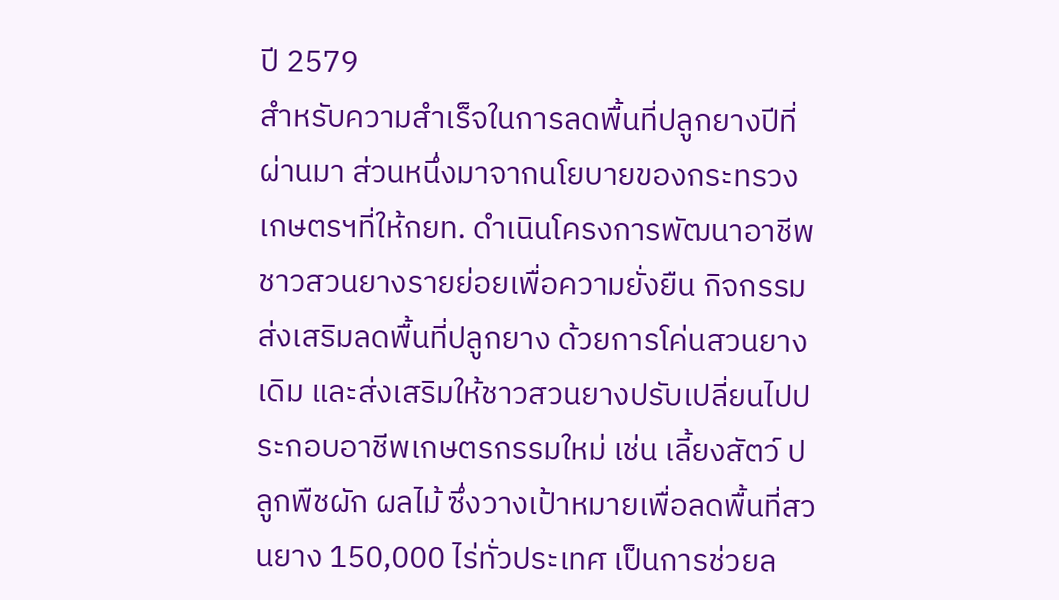ปี 2579
สำหรับความสำเร็จในการลดพื้นที่ปลูกยางปีที่ผ่านมา ส่วนหนึ่งมาจากนโยบายของกระทรวงเกษตรฯที่ให้กยท. ดำเนินโครงการพัฒนาอาชีพชาวสวนยางรายย่อยเพื่อความยั่งยืน กิจกรรมส่งเสริมลดพื้นที่ปลูกยาง ด้วยการโค่นสวนยางเดิม และส่งเสริมให้ชาวสวนยางปรับเปลี่ยนไปประกอบอาชีพเกษตรกรรมใหม่ เช่น เลี้ยงสัตว์ ปลูกพืชผัก ผลไม้ ซึ่งวางเป้าหมายเพื่อลดพื้นที่สวนยาง 150,000 ไร่ทั่วประเทศ เป็นการช่วยล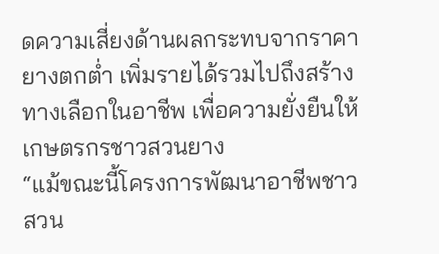ดความเสี่ยงด้านผลกระทบจากราคายางตกต่ำ เพิ่มรายได้รวมไปถึงสร้างทางเลือกในอาชีพ เพื่อความยั่งยืนให้เกษตรกรชาวสวนยาง
“แม้ขณะนี้โครงการพัฒนาอาชีพชาวสวน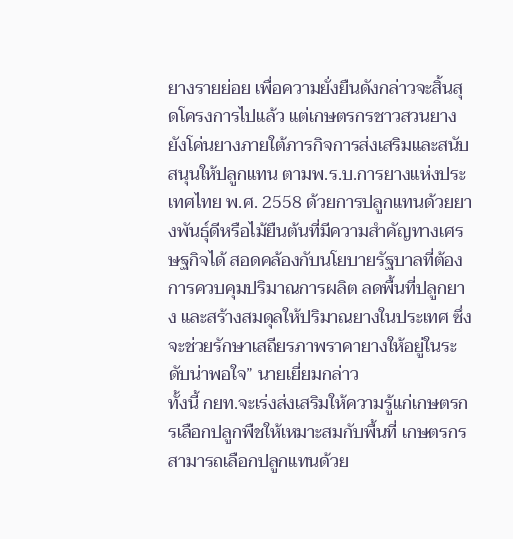ยางรายย่อย เพื่อความยั่งยืนดังกล่าวจะสิ้นสุดโครงการไปแล้ว แต่เกษตรกรชาวสวนยางยังโค่นยางภายใต้ภารกิจการส่งเสริมและสนับสนุนให้ปลูกแทน ตามพ.ร.บ.การยางแห่งประเทศไทย พ.ศ. 2558 ด้วยการปลูกแทนด้วยยางพันธุ์ดีหรือไม้ยืนต้นที่มีความสำคัญทางเศรษฐกิจได้ สอดคล้องกับนโยบายรัฐบาลที่ต้องการควบคุมปริมาณการผลิต ลดพื้นที่ปลูกยาง และสร้างสมดุลให้ปริมาณยางในประเทศ ซึ่งจะช่วยรักษาเสถียรภาพราคายางให้อยู่ในระดับน่าพอใจ” นายเยี่ยมกล่าว
ทั้งนี้ กยท.จะเร่งส่งเสริมให้ความรู้แก่เกษตรกรเลือกปลูกพืชให้เหมาะสมกับพื้นที่ เกษตรกรสามารถเลือกปลูกแทนด้วย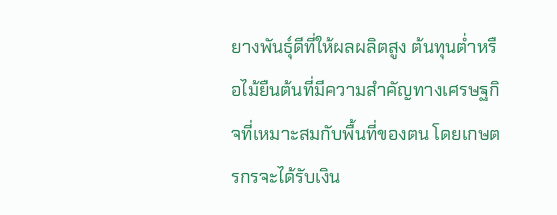ยางพันธุ์ดีที่ให้ผลผลิตสูง ต้นทุนต่ำหรือไม้ยืนต้นที่มีความสำคัญทางเศรษฐกิจที่เหมาะสมกับพื้นที่ของตน โดยเกษตรกรจะได้รับเงิน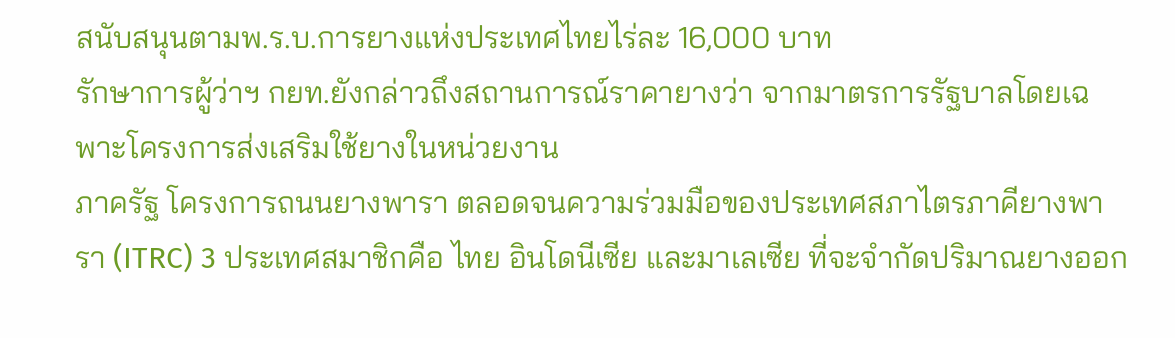สนับสนุนตามพ.ร.บ.การยางแห่งประเทศไทยไร่ละ 16,000 บาท
รักษาการผู้ว่าฯ กยท.ยังกล่าวถึงสถานการณ์ราคายางว่า จากมาตรการรัฐบาลโดยเฉพาะโครงการส่งเสริมใช้ยางในหน่วยงาน
ภาครัฐ โครงการถนนยางพารา ตลอดจนความร่วมมือของประเทศสภาไตรภาคียางพารา (ITRC) 3 ประเทศสมาชิกคือ ไทย อินโดนีเซีย และมาเลเซีย ที่จะจำกัดปริมาณยางออก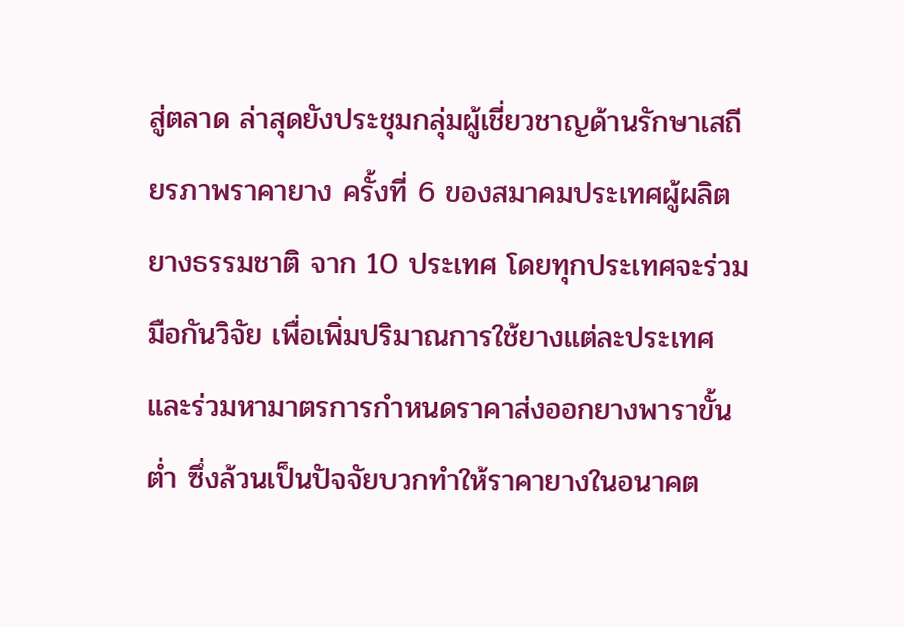สู่ตลาด ล่าสุดยังประชุมกลุ่มผู้เชี่ยวชาญด้านรักษาเสถียรภาพราคายาง ครั้งที่ 6 ของสมาคมประเทศผู้ผลิตยางธรรมชาติ จาก 10 ประเทศ โดยทุกประเทศจะร่วมมือกันวิจัย เพื่อเพิ่มปริมาณการใช้ยางแต่ละประเทศและร่วมหามาตรการกำหนดราคาส่งออกยางพาราขั้นต่ำ ซึ่งล้วนเป็นปัจจัยบวกทำให้ราคายางในอนาคต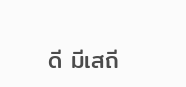ดี มีเสถี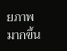ยภาพมากขึ้น